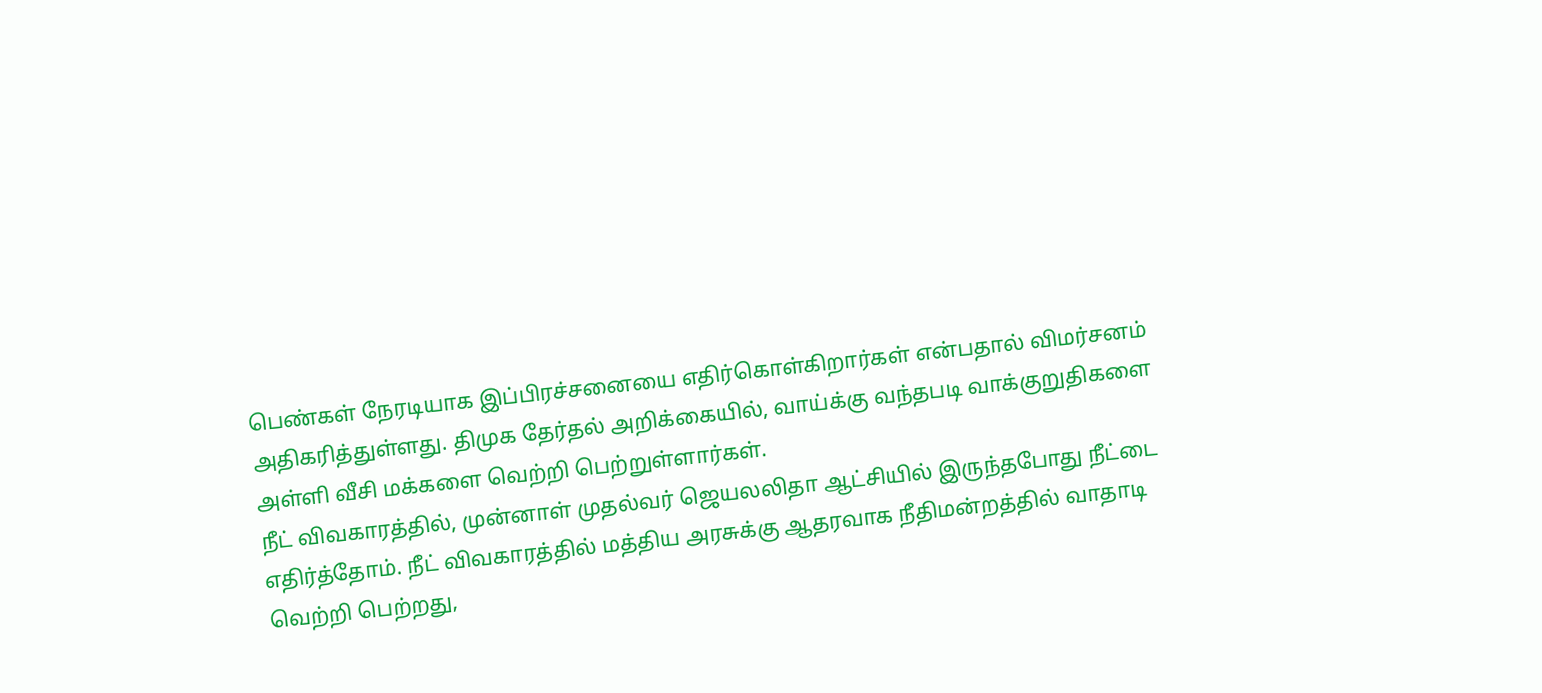பெண்கள் நேரடியாக இப்பிரச்சனையை எதிர்கொள்கிறார்கள் என்பதால் விமர்சனம் அதிகரித்துள்ளது. திமுக தேர்தல் அறிக்கையில், வாய்க்கு வந்தபடி வாக்குறுதிகளை அள்ளி வீசி மக்களை வெற்றி பெற்றுள்ளார்கள்.
நீட் விவகாரத்தில், முன்னாள் முதல்வர் ஜெயலலிதா ஆட்சியில் இருந்தபோது நீட்டை எதிர்த்தோம். நீட் விவகாரத்தில் மத்திய அரசுக்கு ஆதரவாக நீதிமன்றத்தில் வாதாடி வெற்றி பெற்றது,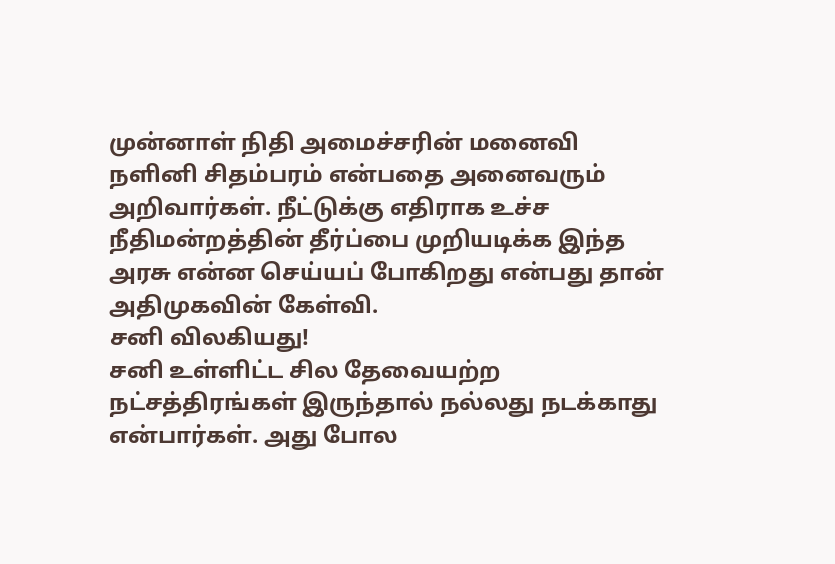முன்னாள் நிதி அமைச்சரின் மனைவி நளினி சிதம்பரம் என்பதை அனைவரும் அறிவார்கள். நீட்டுக்கு எதிராக உச்ச நீதிமன்றத்தின் தீர்ப்பை முறியடிக்க இந்த அரசு என்ன செய்யப் போகிறது என்பது தான் அதிமுகவின் கேள்வி.
சனி விலகியது!
சனி உள்ளிட்ட சில தேவையற்ற நட்சத்திரங்கள் இருந்தால் நல்லது நடக்காது என்பார்கள். அது போல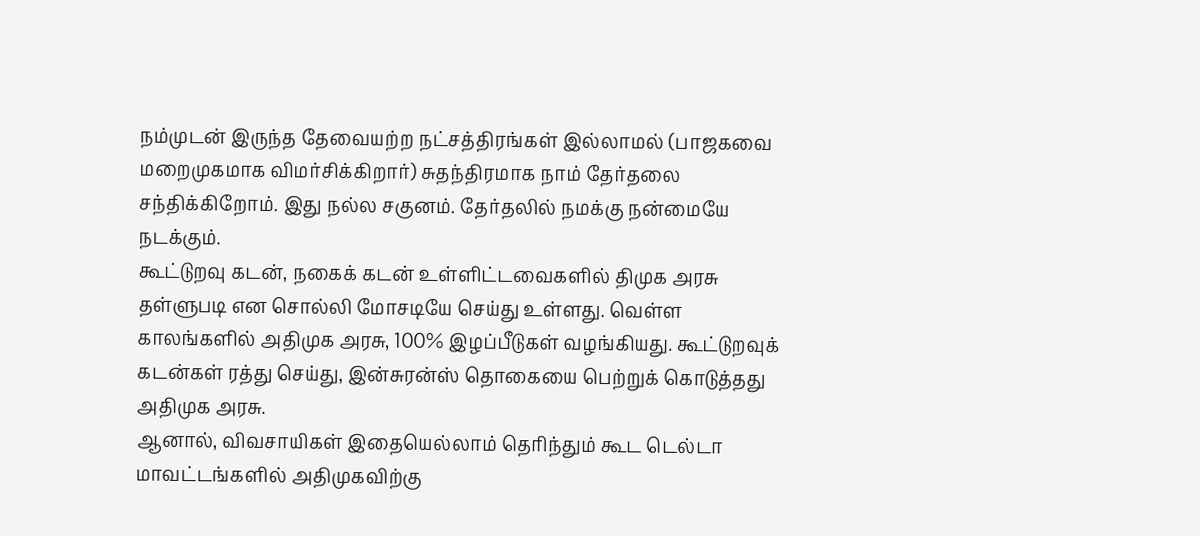நம்முடன் இருந்த தேவையற்ற நட்சத்திரங்கள் இல்லாமல் (பாஜகவை மறைமுகமாக விமர்சிக்கிறார்) சுதந்திரமாக நாம் தேர்தலை சந்திக்கிறோம். இது நல்ல சகுனம். தேர்தலில் நமக்கு நன்மையே நடக்கும்.
கூட்டுறவு கடன், நகைக் கடன் உள்ளிட்டவைகளில் திமுக அரசு தள்ளுபடி என சொல்லி மோசடியே செய்து உள்ளது. வெள்ள காலங்களில் அதிமுக அரசு, 100% இழப்பீடுகள் வழங்கியது. கூட்டுறவுக் கடன்கள் ரத்து செய்து, இன்சுரன்ஸ் தொகையை பெற்றுக் கொடுத்தது அதிமுக அரசு.
ஆனால், விவசாயிகள் இதையெல்லாம் தெரிந்தும் கூட டெல்டா மாவட்டங்களில் அதிமுகவிற்கு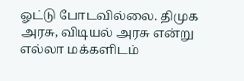ஓட்டு போடவில்லை. திமுக அரசு, விடியல் அரசு என்று எல்லா மக்களிடம்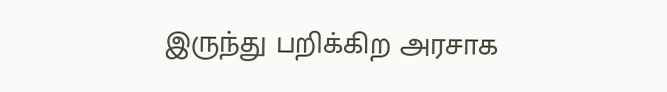இருந்து பறிக்கிற அரசாக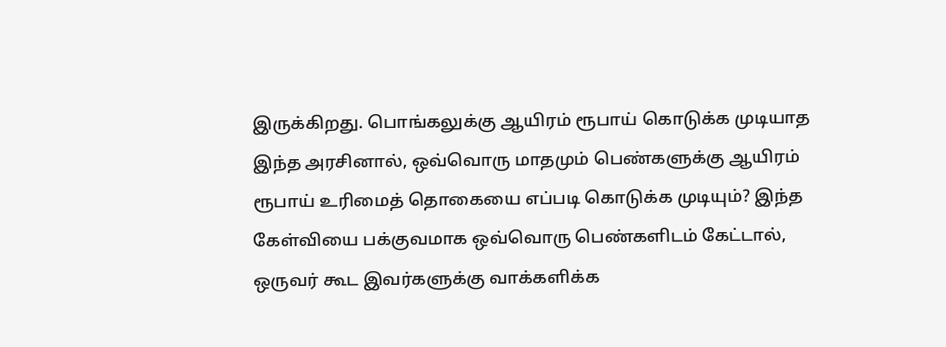இருக்கிறது. பொங்கலுக்கு ஆயிரம் ரூபாய் கொடுக்க முடியாத இந்த அரசினால், ஒவ்வொரு மாதமும் பெண்களுக்கு ஆயிரம் ரூபாய் உரிமைத் தொகையை எப்படி கொடுக்க முடியும்? இந்த கேள்வியை பக்குவமாக ஒவ்வொரு பெண்களிடம் கேட்டால், ஒருவர் கூட இவர்களுக்கு வாக்களிக்க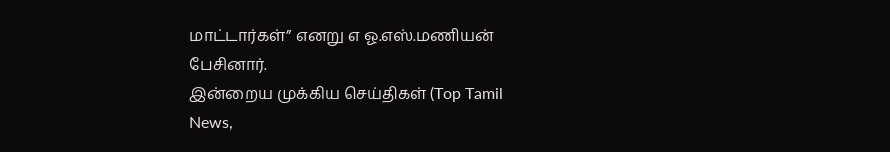மாட்டார்கள்” எனறு எ ஓ.எஸ்.மணியன் பேசினார்.
இன்றைய முக்கிய செய்திகள் (Top Tamil News,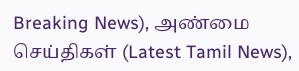Breaking News), அண்மை செய்திகள் (Latest Tamil News),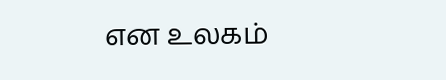என உலகம்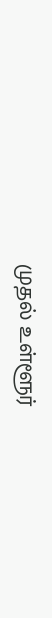முதல் உள்ளூர்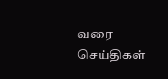வரை செய்திகள்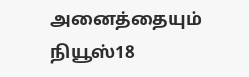அனைத்தையும் நியூஸ்18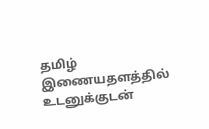தமிழ் இணையதளத்தில் உடனுக்குடன்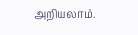அறியலாம்.